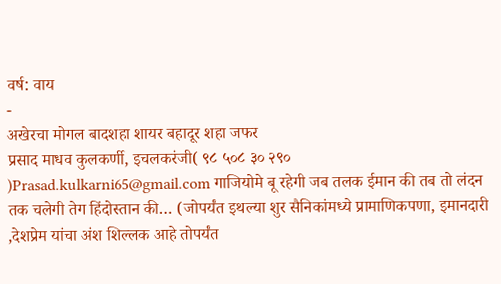वर्ष: वाय
-
अखेरचा मोगल बादशहा शायर बहादूर शहा जफर
प्रसाद माधव कुलकर्णी, इचलकरंजी( ९८ ५०८ ३० २९० )Prasad.kulkarni65@gmail.com गाजियोमे बू रहेगी जब तलक ईमान की तब तो लंदन तक चलेगी तेग हिंदोस्तान की… (जोपर्यंत इथल्या शुर सैनिकांमध्ये प्रामाणिकपणा, इमानदारी ,देशप्रेम यांचा अंश शिल्लक आहे तोपर्यंत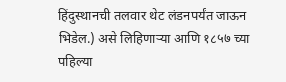हिंदुस्थानची तलवार थेट लंडनपर्यंत जाऊन भिडेल.) असे लिहिणाऱ्या आणि १८५७ च्या पहिल्या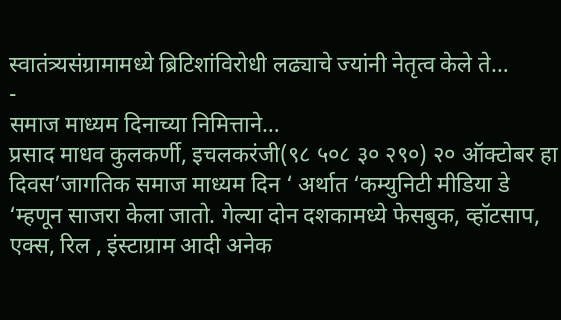स्वातंत्र्यसंग्रामामध्ये ब्रिटिशांविरोधी लढ्याचे ज्यांनी नेतृत्व केले ते…
-
समाज माध्यम दिनाच्या निमित्ताने…
प्रसाद माधव कुलकर्णी, इचलकरंजी(९८ ५०८ ३० २९०) २० ऑक्टोबर हा दिवस’जागतिक समाज माध्यम दिन ‘ अर्थात ‘कम्युनिटी मीडिया डे ‘म्हणून साजरा केला जातो. गेल्या दोन दशकामध्ये फेसबुक, व्हॉटसाप, एक्स, रिल , इंस्टाग्राम आदी अनेक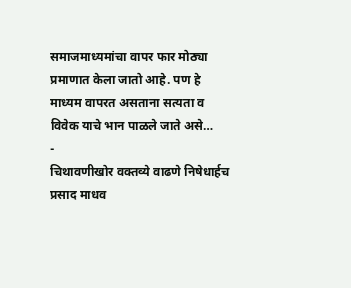समाजमाध्यमांचा वापर फार मोठ्या प्रमाणात केला जातो आहे. पण हे माध्यम वापरत असताना सत्यता व विवेक याचे भान पाळले जाते असे…
-
चिथावणीखोर वक्तव्ये वाढणे निषेधार्हच
प्रसाद माधव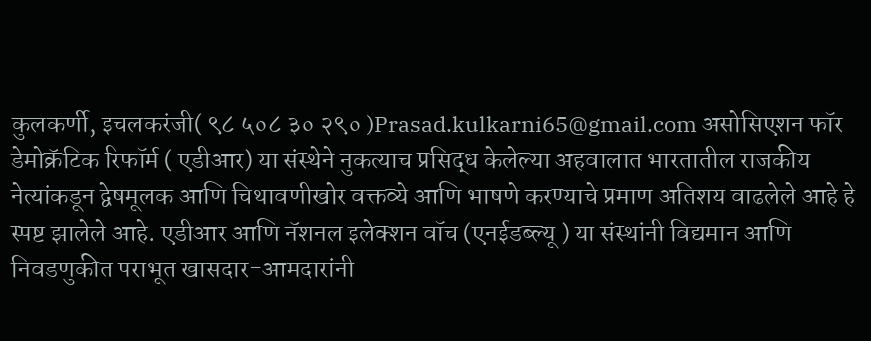कुलकर्णी, इचलकरंजी( ९८ ५०८ ३० २९० )Prasad.kulkarni65@gmail.com असोसिएशन फॉर डेमोक्रॅटिक रिफॉर्म ( एडीआर) या संस्थेने नुकत्याच प्रसिद्ध केलेल्या अहवालात भारतातील राजकीय नेत्यांकडून द्वेषमूलक आणि चिथावणीखोर वक्तव्ये आणि भाषणे करण्याचे प्रमाण अतिशय वाढलेले आहे हे स्पष्ट झालेले आहे. एडीआर आणि नॅशनल इलेक्शन वॉच (एनईडब्ल्यू ) या संस्थांनी विद्यमान आणि निवडणुकीत पराभूत खासदार-आमदारांनी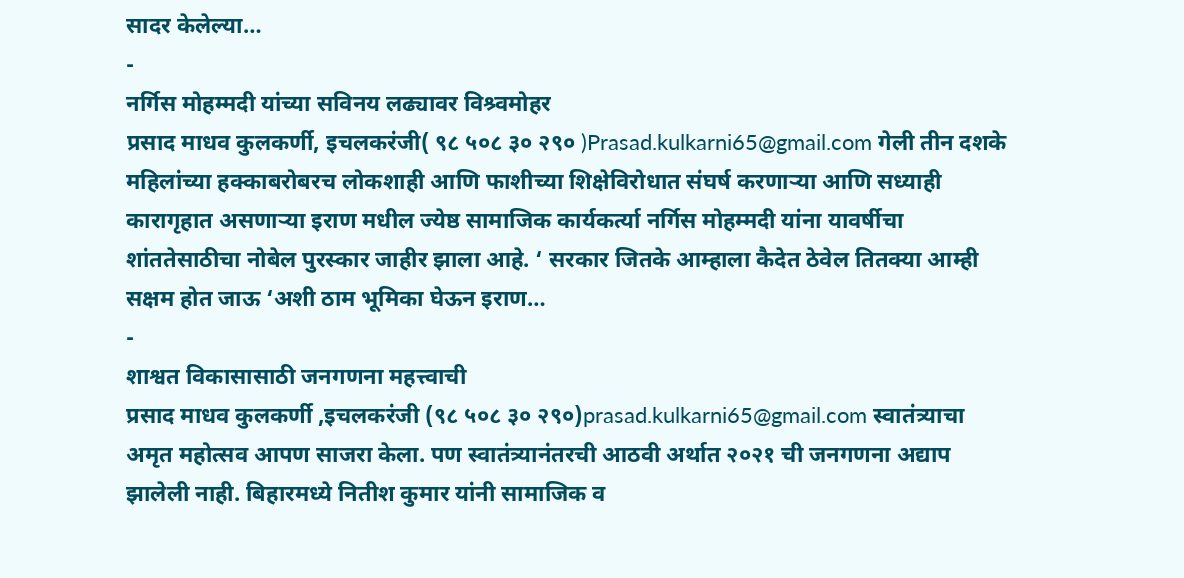सादर केलेल्या…
-
नर्गिस मोहम्मदी यांच्या सविनय लढ्यावर विश्र्वमोहर
प्रसाद माधव कुलकर्णी, इचलकरंजी( ९८ ५०८ ३० २९० )Prasad.kulkarni65@gmail.com गेली तीन दशके महिलांच्या हक्काबरोबरच लोकशाही आणि फाशीच्या शिक्षेविरोधात संघर्ष करणाऱ्या आणि सध्याही कारागृहात असणाऱ्या इराण मधील ज्येष्ठ सामाजिक कार्यकर्त्या नर्गिस मोहम्मदी यांना यावर्षीचा शांततेसाठीचा नोबेल पुरस्कार जाहीर झाला आहे. ‘ सरकार जितके आम्हाला कैदेत ठेवेल तितक्या आम्ही सक्षम होत जाऊ ‘अशी ठाम भूमिका घेऊन इराण…
-
शाश्वत विकासासाठी जनगणना महत्त्वाची
प्रसाद माधव कुलकर्णी ,इचलकरंजी (९८ ५०८ ३० २९०)prasad.kulkarni65@gmail.com स्वातंत्र्याचा अमृत महोत्सव आपण साजरा केला. पण स्वातंत्र्यानंतरची आठवी अर्थात २०२१ ची जनगणना अद्याप झालेली नाही. बिहारमध्ये नितीश कुमार यांनी सामाजिक व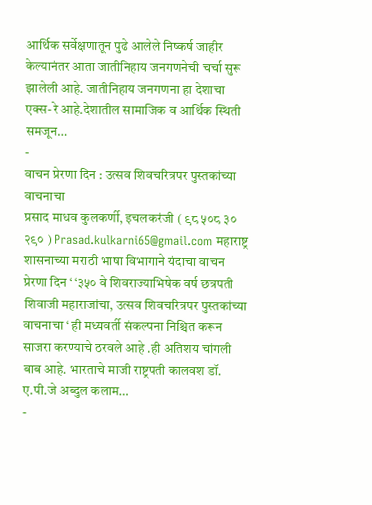आर्थिक सर्वेक्षणातून पुढे आलेले निष्कर्ष जाहीर केल्यानंतर आता जातीनिहाय जनगणनेची चर्चा सुरू झालेली आहे. जातीनिहाय जनगणना हा देशाचा एक्स-रे आहे.देशातील सामाजिक व आर्थिक स्थिती समजून…
-
वाचन प्रेरणा दिन : उत्सव शिवचरित्रपर पुस्तकांच्या वाचनाचा
प्रसाद माधव कुलकर्णी, इचलकरंजी ( ९८ ५०८ ३० २९० ) Prasad.kulkarni65@gmail.com महाराष्ट्र शासनाच्या मराठी भाषा विभागाने यंदाचा वाचन प्रेरणा दिन ‘ ‘३५० वे शिवराज्याभिषेक वर्ष छत्रपती शिवाजी महाराजांचा, उत्सव शिवचरित्रपर पुस्तकांच्या वाचनाचा ‘ ही मध्यवर्ती संकल्पना निश्चित करून साजरा करण्याचे ठरवले आहे .ही अतिशय चांगली बाब आहे. भारताचे माजी राष्ट्रपती कालवश डॉ. ए.पी.जे अब्दुल कलाम…
-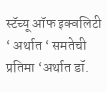स्टॅच्यू ऑफ इक्वलिटी ‘ अर्थात ‘ समतेची प्रतिमा ‘अर्थात डॉ.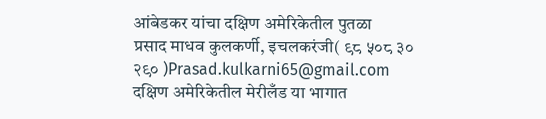आंबेडकर यांचा दक्षिण अमेरिकेतील पुतळा
प्रसाद माधव कुलकर्णी, इचलकरंजी( ९८ ५०८ ३० २९० )Prasad.kulkarni65@gmail.com दक्षिण अमेरिकेतील मेरीलँड या भागात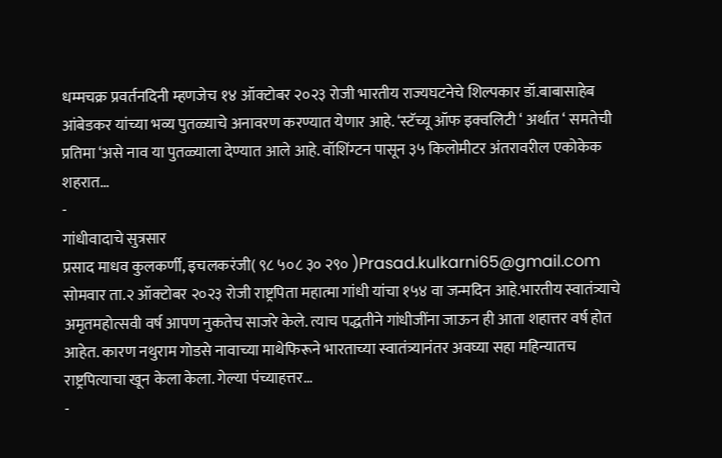धम्मचक्र प्रवर्तनदिनी म्हणजेच १४ ऑक्टोबर २०२३ रोजी भारतीय राज्यघटनेचे शिल्पकार डॉ.बाबासाहेब आंबेडकर यांच्या भव्य पुतळ्याचे अनावरण करण्यात येणार आहे. ‘स्टॅच्यू ऑफ इक्वलिटी ‘ अर्थात ‘ समतेची प्रतिमा ‘असे नाव या पुतळ्याला देण्यात आले आहे. वॉशिंग्टन पासून ३५ किलोमीटर अंतरावरील एकोकेक शहरात…
-
गांधीवादाचे सुत्रसार
प्रसाद माधव कुलकर्णी, इचलकरंजी( ९८ ५०८ ३० २९० )Prasad.kulkarni65@gmail.com सोमवार ता.२ ऑक्टोबर २०२३ रोजी राष्ट्रपिता महात्मा गांधी यांचा १५४ वा जन्मदिन आहे.भारतीय स्वातंत्र्याचे अमृतमहोत्सवी वर्ष आपण नुकतेच साजरे केले. त्याच पद्धतीने गांधीजींना जाऊन ही आता शहात्तर वर्ष होत आहेत. कारण नथुराम गोडसे नावाच्या माथेफिरूने भारताच्या स्वातंत्र्यानंतर अवघ्या सहा महिन्यातच राष्ट्रपित्याचा खून केला केला. गेल्या पंच्याहत्तर…
-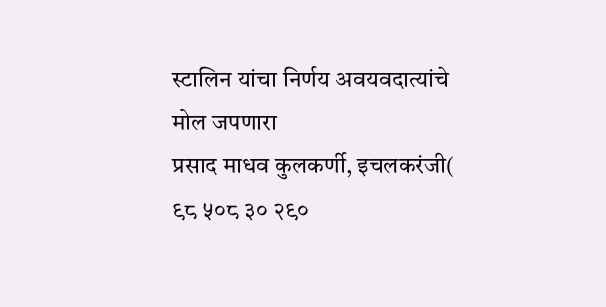स्टालिन यांचा निर्णय अवयवदात्यांचे मोल जपणारा
प्रसाद माधव कुलकर्णी, इचलकरंजी( ९८ ५०८ ३० २९०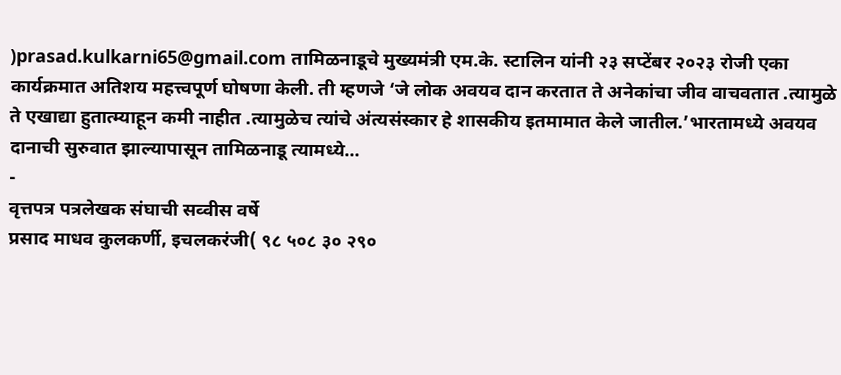)prasad.kulkarni65@gmail.com तामिळनाडूचे मुख्यमंत्री एम.के. स्टालिन यांनी २३ सप्टेंबर २०२३ रोजी एका कार्यक्रमात अतिशय महत्त्वपूर्ण घोषणा केली. ती म्हणजे ‘जे लोक अवयव दान करतात ते अनेकांचा जीव वाचवतात .त्यामुळे ते एखाद्या हुतात्म्याहून कमी नाहीत .त्यामुळेच त्यांचे अंत्यसंस्कार हे शासकीय इतमामात केले जातील.’भारतामध्ये अवयव दानाची सुरुवात झाल्यापासून तामिळनाडू त्यामध्ये…
-
वृत्तपत्र पत्रलेखक संघाची सव्वीस वर्षे
प्रसाद माधव कुलकर्णी, इचलकरंजी( ९८ ५०८ ३० २९०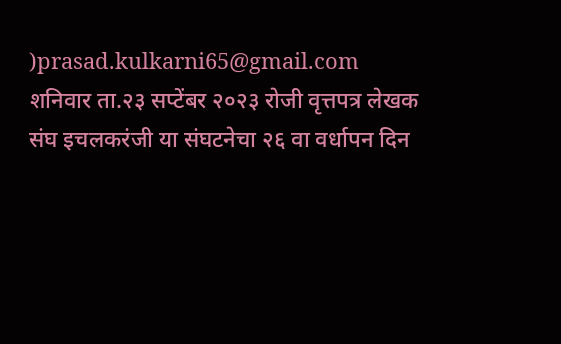)prasad.kulkarni65@gmail.com शनिवार ता.२३ सप्टेंबर २०२३ रोजी वृत्तपत्र लेखक संघ इचलकरंजी या संघटनेचा २६ वा वर्धापन दिन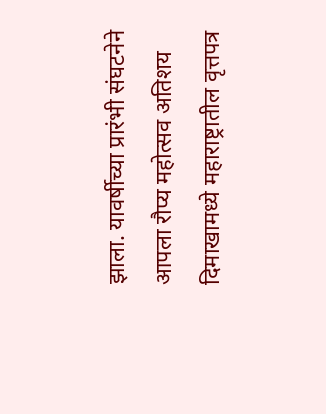झाला. यावर्षीच्या प्रारंभी संघटनेने आपला रौप्य महोत्सव अतिशय दिमाखामध्ये महाराष्ट्रातील वृत्तपत्र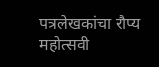पत्रलेखकांचा रौप्य महोत्सवी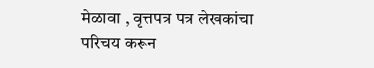मेळावा , वृत्तपत्र पत्र लेखकांचा परिचय करून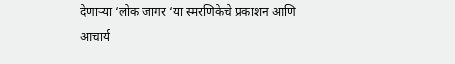देणाऱ्या ‘लोक जागर ‘या स्मरणिकेचे प्रकाशन आणि आचार्य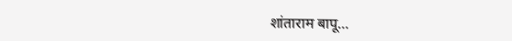शांताराम बापू…